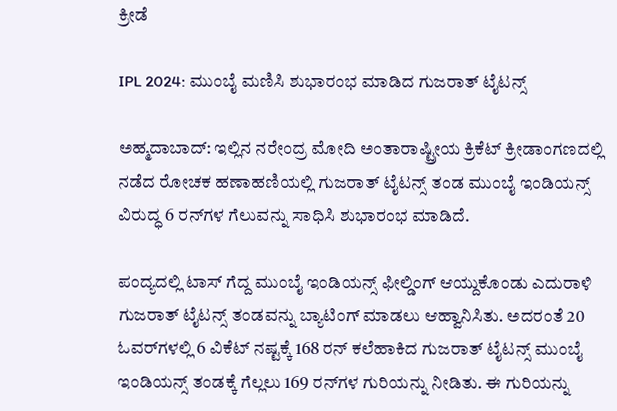ಕ್ರೀಡೆ

IPL 2024: ಮುಂಬೈ ಮಣಿಸಿ ಶುಭಾರಂಭ ಮಾಡಿದ ಗುಜರಾತ್‌ ಟೈಟನ್ಸ್‌

ಅಹ್ಮದಾಬಾದ್: ಇಲ್ಲಿನ ನರೇಂದ್ರ ಮೋದಿ ಅಂತಾರಾಷ್ಟ್ರೀಯ ಕ್ರಿಕೆಟ್‌ ಕ್ರೀಡಾಂಗಣದಲ್ಲಿ ನಡೆದ ರೋಚಕ ಹಣಾಹಣಿಯಲ್ಲಿ ಗುಜರಾತ್‌ ಟೈಟನ್ಸ್‌ ತಂಡ ಮುಂಬೈ ಇಂಡಿಯನ್ಸ್‌ ವಿರುದ್ಧ 6 ರನ್‌ಗಳ ಗೆಲುವನ್ನು ಸಾಧಿಸಿ ಶುಭಾರಂಭ ಮಾಡಿದೆ.

ಪಂದ್ಯದಲ್ಲಿ ಟಾಸ್‌ ಗೆದ್ದ ಮುಂಬೈ ಇಂಡಿಯನ್ಸ್‌ ಫೀಲ್ಡಿಂಗ್‌ ಆಯ್ದುಕೊಂಡು ಎದುರಾಳಿ ಗುಜರಾತ್‌ ಟೈಟನ್ಸ್‌ ತಂಡವನ್ನು ಬ್ಯಾಟಿಂಗ್‌ ಮಾಡಲು ಆಹ್ವಾನಿಸಿತು. ಅದರಂತೆ 20 ಓವರ್‌ಗಳಲ್ಲಿ 6 ವಿಕೆಟ್‌ ನಷ್ಟಕ್ಕೆ 168 ರನ್‌ ಕಲೆಹಾಕಿದ ಗುಜರಾತ್‌ ಟೈಟನ್ಸ್‌ ಮುಂಬೈ ಇಂಡಿಯನ್ಸ್‌ ತಂಡಕ್ಕೆ ಗೆಲ್ಲಲು 169 ರನ್‌ಗಳ ಗುರಿಯನ್ನು ನೀಡಿತು. ಈ ಗುರಿಯನ್ನು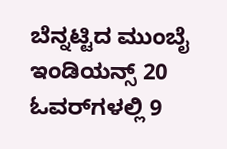ಬೆನ್ನಟ್ಟಿದ ಮುಂಬೈ ಇಂಡಿಯನ್ಸ್‌ 20 ಓವರ್‌ಗಳಲ್ಲಿ 9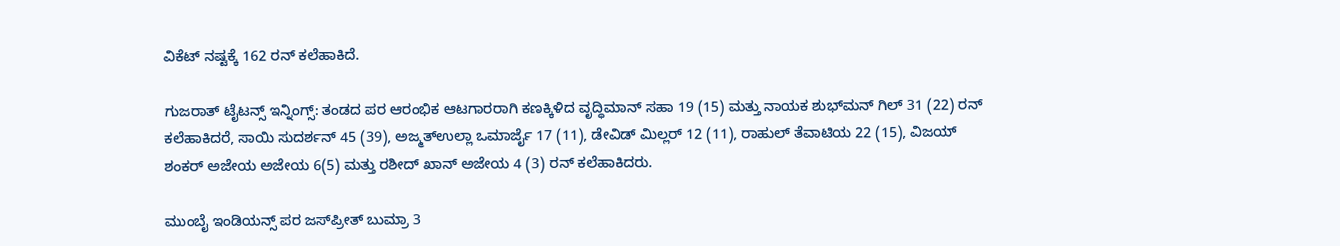ವಿಕೆಟ್‌ ನಷ್ಟಕ್ಕೆ 162 ರನ್‌ ಕಲೆಹಾಕಿದೆ.

ಗುಜರಾತ್‌ ಟೈಟನ್ಸ್‌ ಇನ್ನಿಂಗ್ಸ್: ತಂಡದ ಪರ ಆರಂಭಿಕ ಆಟಗಾರರಾಗಿ ಕಣಕ್ಕಿಳಿದ ವೃದ್ಧಿಮಾನ್‌ ಸಹಾ 19 (15) ಮತ್ತು ನಾಯಕ ಶುಭ್‌ಮನ್‌ ಗಿಲ್‌ 31 (22) ರನ್‌ ಕಲೆಹಾಕಿದರೆ, ಸಾಯಿ ಸುದರ್ಶನ್‌ 45 (39), ಅಜ್ಮತ್‌ಉಲ್ಲಾ ಒಮಾರ್ಜೈ 17 (11), ಡೇವಿಡ್‌ ಮಿಲ್ಲರ್‌ 12 (11), ರಾಹುಲ್‌ ತೆವಾಟಿಯ 22 (15), ವಿಜಯ್‌ ಶಂಕರ್‌ ಅಜೇಯ ಅಜೇಯ 6(5) ಮತ್ತು ರಶೀದ್‌ ಖಾನ್‌ ಅಜೇಯ 4 (3) ರನ್‌ ಕಲೆಹಾಕಿದರು.

ಮುಂಬೈ ಇಂಡಿಯನ್ಸ್‌ ಪರ ಜಸ್‌ಪ್ರೀತ್‌ ಬುಮ್ರಾ 3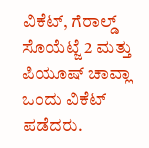ವಿಕೆಟ್‌, ಗೆರಾಲ್ಡ್‌ ಸೊಯೆಟ್ಜೆ 2 ಮತ್ತು ಪಿಯೂಷ್‌ ಚಾವ್ಲಾ ಒಂದು ವಿಕೆಟ್‌ ಪಡೆದರು.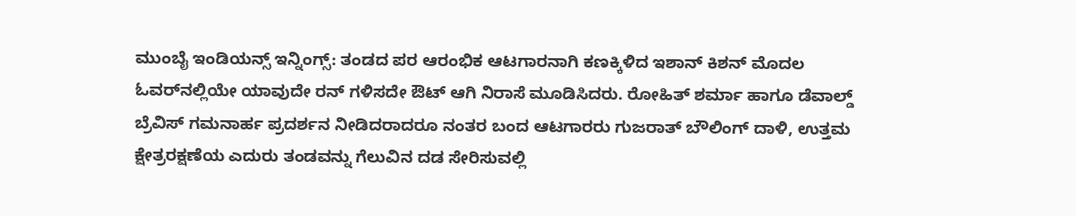ಮುಂಬೈ ಇಂಡಿಯನ್ಸ್‌ ಇನ್ನಿಂಗ್ಸ್: ತಂಡದ ಪರ ಆರಂಭಿಕ ಆಟಗಾರನಾಗಿ ಕಣಕ್ಕಿಳಿದ ಇಶಾನ್‌ ಕಿಶನ್‌ ಮೊದಲ ಓವರ್‌ನಲ್ಲಿಯೇ ಯಾವುದೇ ರನ್ ಗಳಿಸದೇ ಔಟ್‌ ಆಗಿ ನಿರಾಸೆ ಮೂಡಿಸಿದರು. ರೋಹಿತ್‌ ಶರ್ಮಾ ಹಾಗೂ ಡೆವಾಲ್ಡ್‌ ಬ್ರೆವಿಸ್‌ ಗಮನಾರ್ಹ ಪ್ರದರ್ಶನ ನೀಡಿದರಾದರೂ ನಂತರ ಬಂದ ಆಟಗಾರರು ಗುಜರಾತ್‌ ಬೌಲಿಂಗ್‌ ದಾಳಿ, ಉತ್ತಮ ಕ್ಷೇತ್ರರಕ್ಷಣೆಯ ಎದುರು ತಂಡವನ್ನು ಗೆಲುವಿನ ದಡ ಸೇರಿಸುವಲ್ಲಿ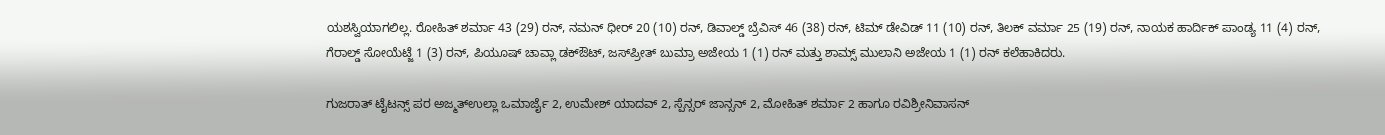ಯಶಸ್ವಿಯಾಗಲಿಲ್ಲ. ರೋಹಿತ್‌ ಶರ್ಮಾ 43 (29) ರನ್‌, ನಮನ್‌ ಧೀರ್‌ 20 (10) ರನ್‌, ಡಿವಾಲ್ಡ್‌ ಬ್ರೆವಿಸ್‌ 46 (38) ರನ್‌, ಟಿಮ್‌ ಡೇವಿಡ್‌ 11 (10) ರನ್‌, ತಿಲಕ್‌ ವರ್ಮಾ 25 (19) ರನ್‌, ನಾಯಕ ಹಾರ್ದಿಕ್‌ ಪಾಂಡ್ಯ 11 (4) ರನ್‌, ಗೆರಾಲ್ಡ್‌ ಸೋಯೆಟ್ಜೆ 1 (3) ರನ್‌, ಪಿಯೂಷ್‌ ಚಾವ್ಲಾ ಡಕ್‌ಔಟ್‌, ಜಸ್‌ಪ್ರೀತ್‌ ಬುಮ್ರಾ ಅಜೇಯ 1 (1) ರನ್‌ ಮತ್ತು ಶಾಮ್ಸ್‌ ಮುಲಾನಿ ಅಜೇಯ 1 (1) ರನ್‌ ಕಲೆಹಾಕಿದರು.

ಗುಜರಾತ್‌ ಟೈಟನ್ಸ್‌ ಪರ ಅಜ್ಮತ್‌ಉಲ್ಲಾ ಒಮಾರ್ಜೈ 2, ಉಮೇಶ್‌ ಯಾದವ್‌ 2, ಸ್ಪೆನ್ಸರ್‌ ಜಾನ್ಸನ್‌ 2, ಮೋಹಿತ್‌ ಶರ್ಮಾ 2 ಹಾಗೂ ರವಿಶ್ರೀನಿವಾಸನ್‌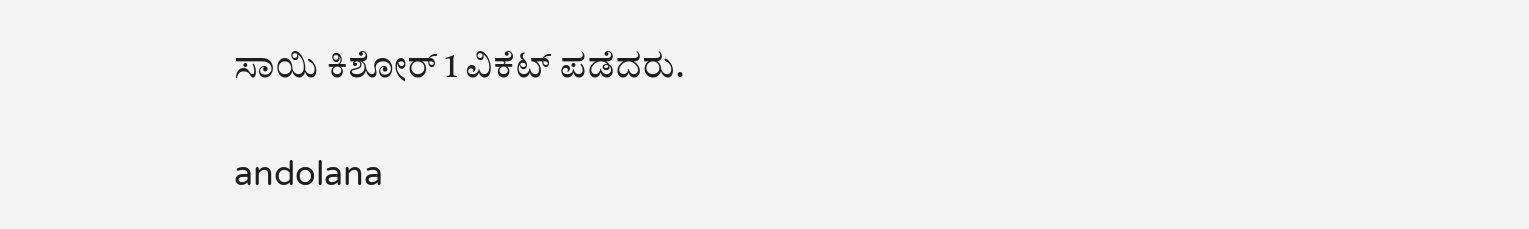ಸಾಯಿ ಕಿಶೋರ್‌ 1 ವಿಕೆಟ್‌ ಪಡೆದರು.

andolana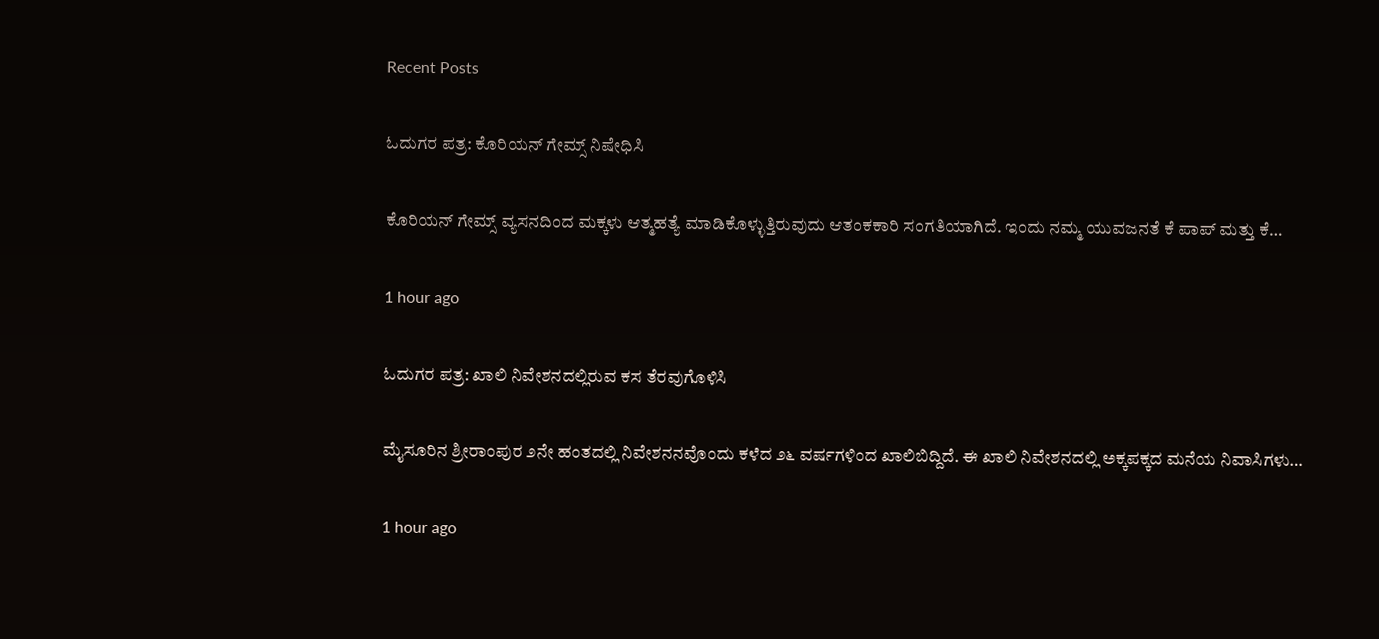Recent Posts

ಓದುಗರ ಪತ್ರ: ಕೊರಿಯನ್ ಗೇಮ್ಸ್ ನಿಷೇಧಿಸಿ

ಕೊರಿಯನ್ ಗೇಮ್ಸ್ ವ್ಯಸನದಿಂದ ಮಕ್ಕಳು ಆತ್ಮಹತ್ಯೆ ಮಾಡಿಕೊಳ್ಳುತ್ತಿರುವುದು ಆತಂಕಕಾರಿ ಸಂಗತಿಯಾಗಿದೆ. ಇಂದು ನಮ್ಮ ಯುವಜನತೆ ಕೆ ಪಾಪ್ ಮತ್ತು ಕೆ…

1 hour ago

ಓದುಗರ ಪತ್ರ: ಖಾಲಿ ನಿವೇಶನದಲ್ಲಿರುವ ಕಸ ತೆರವುಗೊಳಿಸಿ

ಮೈಸೂರಿನ ಶ್ರೀರಾಂಪುರ ೨ನೇ ಹಂತದಲ್ಲಿ ನಿವೇಶನನವೊಂದು ಕಳೆದ ೨೬ ವರ್ಷಗಳಿಂದ ಖಾಲಿಬಿದ್ದಿದೆ. ಈ ಖಾಲಿ ನಿವೇಶನದಲ್ಲಿ ಅಕ್ಕಪಕ್ಕದ ಮನೆಯ ನಿವಾಸಿಗಳು…

1 hour ago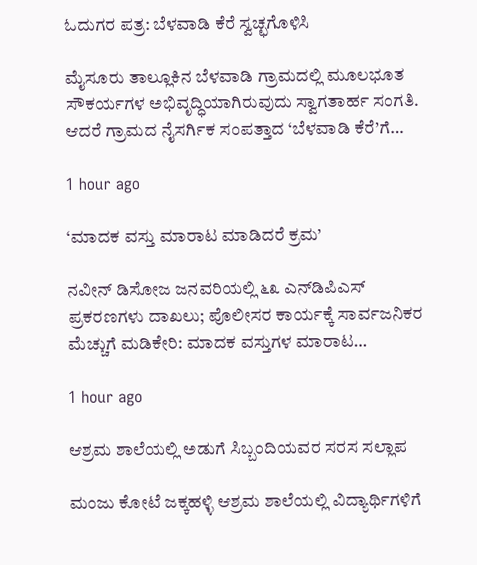ಓದುಗರ ಪತ್ರ: ಬೆಳವಾಡಿ ಕೆರೆ ಸ್ವಚ್ಛಗೊಳಿಸಿ

ಮೈಸೂರು ತಾಲ್ಲೂಕಿನ ಬೆಳವಾಡಿ ಗ್ರಾಮದಲ್ಲಿ ಮೂಲಭೂತ ಸೌಕರ್ಯಗಳ ಅಭಿವೃದ್ಧಿಯಾಗಿರುವುದು ಸ್ವಾಗತಾರ್ಹ ಸಂಗತಿ. ಆದರೆ ಗ್ರಾಮದ ನೈಸರ್ಗಿಕ ಸಂಪತ್ತಾದ ‘ಬೆಳವಾಡಿ ಕೆರೆ’ಗೆ…

1 hour ago

‘ಮಾದಕ ವಸ್ತು ಮಾರಾಟ ಮಾಡಿದರೆ ಕ್ರಮ’

ನವೀನ್ ಡಿಸೋಜ ಜನವರಿಯಲ್ಲಿ ೬೩ ಎನ್‌ಡಿಪಿಎಸ್ ಪ್ರಕರಣಗಳು ದಾಖಲು; ಪೊಲೀಸರ ಕಾರ್ಯಕ್ಕೆ ಸಾರ್ವಜನಿಕರ ಮೆಚ್ಚುಗೆ ಮಡಿಕೇರಿ: ಮಾದಕ ವಸ್ತುಗಳ ಮಾರಾಟ…

1 hour ago

ಆಶ್ರಮ ಶಾಲೆಯಲ್ಲಿ ಅಡುಗೆ ಸಿಬ್ಬಂದಿಯವರ ಸರಸ ಸಲ್ಲಾಪ

ಮಂಜು ಕೋಟೆ ಜಕ್ಕಹಳ್ಳಿ ಆಶ್ರಮ ಶಾಲೆಯಲ್ಲಿ ವಿದ್ಯಾರ್ಥಿಗಳಿಗೆ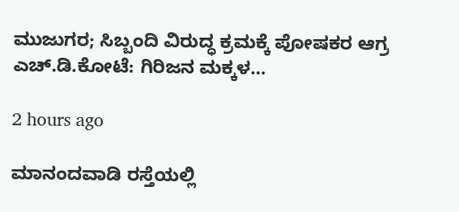ಮುಜುಗರ; ಸಿಬ್ಬಂದಿ ವಿರುದ್ಧ ಕ್ರಮಕ್ಕೆ ಪೋಷಕರ ಆಗ್ರ ಎಚ್.ಡಿ.ಕೋಟೆ: ಗಿರಿಜನ ಮಕ್ಕಳ…

2 hours ago

ಮಾನಂದವಾಡಿ ರಸ್ತೆಯಲ್ಲಿ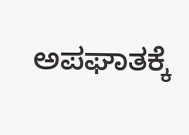ಅಪಘಾತಕ್ಕೆ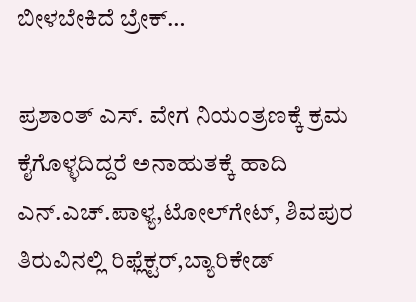ಬೀಳಬೇಕಿದೆ ಬ್ರೇಕ್…

ಪ್ರಶಾಂತ್ ಎಸ್. ವೇಗ ನಿಯಂತ್ರಣಕ್ಕೆ ಕ್ರಮ ಕೈಗೊಳ್ಳದಿದ್ದರೆ ಅನಾಹುತಕ್ಕೆ ಹಾದಿ ಎನ್.ಎಚ್.ಪಾಳ್ಯ,ಟೋಲ್‌ಗೇಟ್, ಶಿವಪುರ ತಿರುವಿನಲ್ಲಿ ರಿಫ್ಲೆಕ್ಟರ್,ಬ್ಯಾರಿಕೇಡ್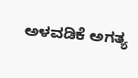ಅಳವಡಿಕೆ ಅಗತ್ಯ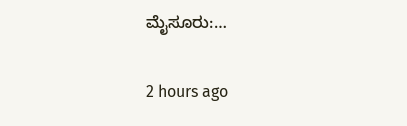ಮೈಸೂರು:…

2 hours ago